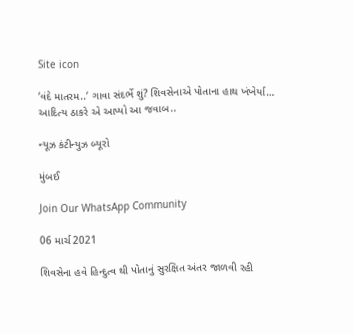Site icon

‘વંદે માતરમ..’ ગાવા સંદર્ભે શું? શિવસેનાએ પોતાના હાથ ખંખેર્યા… આદિત્ય ઠાકરે એ આપ્યો આ જવાબ..

ન્યૂઝ કંટીન્યુઝ બ્યૂરો

મુંબઈ

Join Our WhatsApp Community

06 માર્ચ 2021

શિવસેના હવે હિન્દુત્વ થી પોતાનું સુરક્ષિત અંતર જાળવી રહી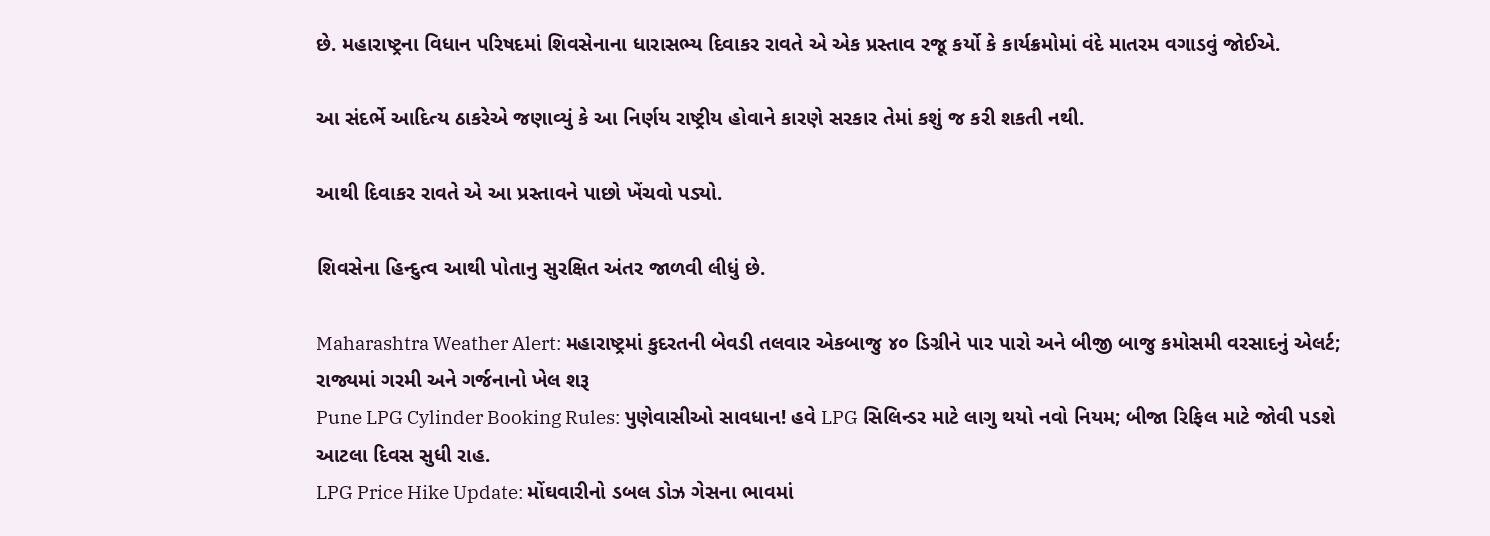છે. મહારાષ્ટ્રના વિધાન પરિષદમાં શિવસેનાના ધારાસભ્ય દિવાકર રાવતે એ એક પ્રસ્તાવ રજૂ કર્યો કે કાર્યક્રમોમાં વંદે માતરમ વગાડવું જોઈએ.

આ સંદર્ભે આદિત્ય ઠાકરેએ જણાવ્યું કે આ નિર્ણય રાષ્ટ્રીય હોવાને કારણે સરકાર તેમાં કશું જ કરી શકતી નથી.

આથી દિવાકર રાવતે એ આ પ્રસ્તાવને પાછો ખેંચવો પડ્યો.

શિવસેના હિન્દુત્વ આથી પોતાનુ સુરક્ષિત અંતર જાળવી લીધું છે.

Maharashtra Weather Alert: મહારાષ્ટ્રમાં કુદરતની બેવડી તલવાર એકબાજુ ૪૦ ડિગ્રીને પાર પારો અને બીજી બાજુ કમોસમી વરસાદનું એલર્ટ; રાજ્યમાં ગરમી અને ગર્જનાનો ખેલ શરૂ
Pune LPG Cylinder Booking Rules: પુણેવાસીઓ સાવધાન! હવે LPG સિલિન્ડર માટે લાગુ થયો નવો નિયમ; બીજા રિફિલ માટે જોવી પડશે આટલા દિવસ સુધી રાહ.
LPG Price Hike Update: મોંઘવારીનો ડબલ ડોઝ ગેસના ભાવમાં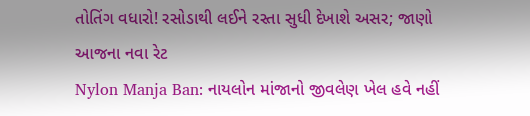તોતિંગ વધારો! રસોડાથી લઈને રસ્તા સુધી દેખાશે અસર; જાણો આજના નવા રેટ
Nylon Manja Ban: નાયલોન માંજાનો જીવલેણ ખેલ હવે નહીં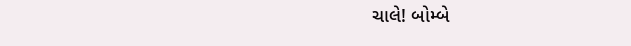ચાલે! બોમ્બે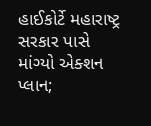હાઈકોર્ટે મહારાષ્ટ્ર સરકાર પાસે માંગ્યો એક્શન પ્લાન;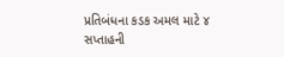પ્રતિબંધના કડક અમલ માટે ૪ સપ્તાહની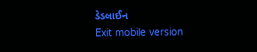ડેડલાઈન
Exit mobile version